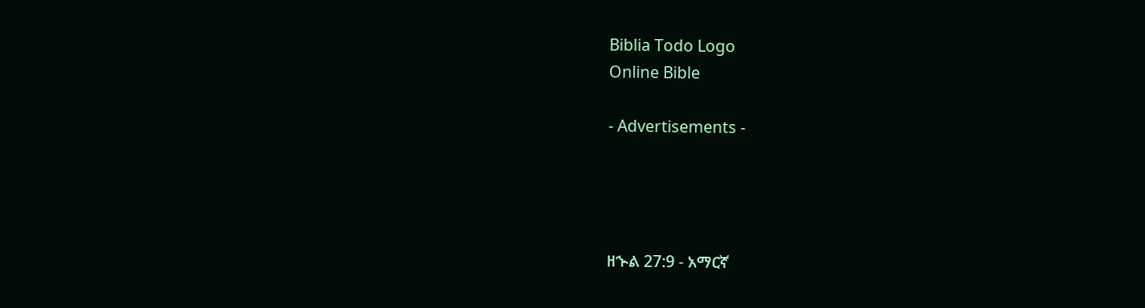Biblia Todo Logo
Online Bible

- Advertisements -




ዘኍል 27:9 - አማርኛ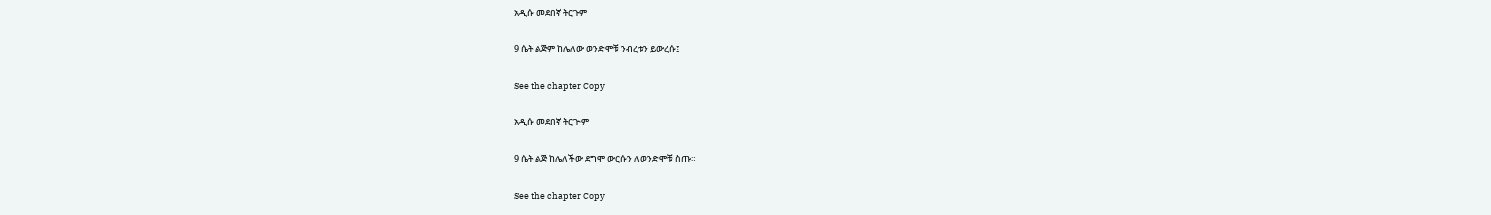አዲሱ መደበኛ ትርጉም

9 ሴት ልጅም ከሌለው ወንድሞቹ ንብረቱን ይውረሱ፤

See the chapter Copy

አዲሱ መደበኛ ትርጒም

9 ሴት ልጅ ከሌለችው ደግሞ ውርሱን ለወንድሞቹ ስጡ።

See the chapter Copy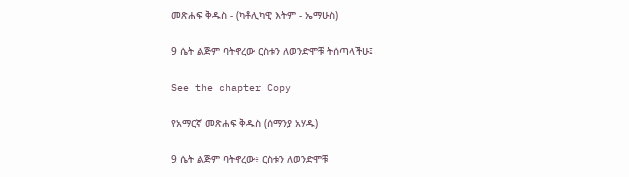መጽሐፍ ቅዱስ - (ካቶሊካዊ እትም - ኤማሁስ)

9 ሴት ልጅም ባትኖረው ርስቱን ለወንድሞቹ ትሰጣላችሁ፤

See the chapter Copy

የአማርኛ መጽሐፍ ቅዱስ (ሰማንያ አሃዱ)

9 ሴት ልጅም ባትኖረው፥ ርስቱን ለወንድሞቹ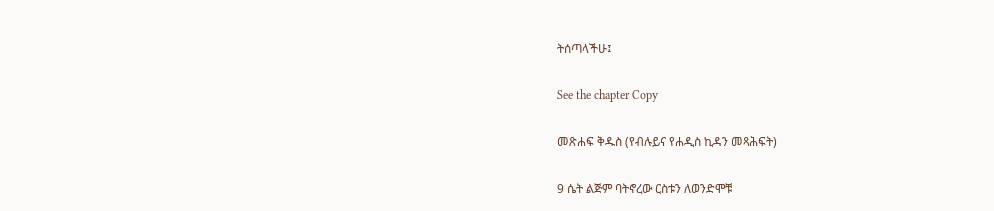ትሰጣላችሁ፤

See the chapter Copy

መጽሐፍ ቅዱስ (የብሉይና የሐዲስ ኪዳን መጻሕፍት)

9 ሴት ልጅም ባትኖረው ርስቱን ለወንድሞቹ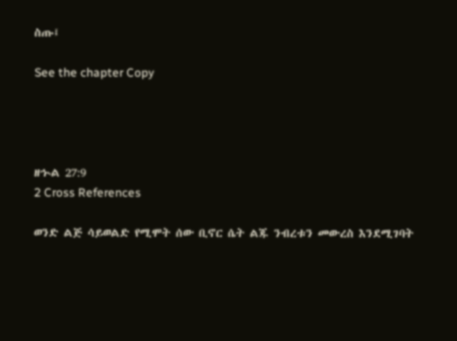ስጡ፤

See the chapter Copy




ዘኍል 27:9
2 Cross References

ወንድ ልጅ ሳይወልድ የሚሞት ሰው ቢኖር ሴት ልጁ ንብረቱን መውረስ እንደሚገባት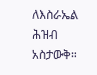ለእስራኤል ሕዝብ አስታውቅ።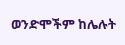ወንድሞችም ከሌሉት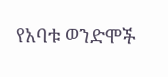የአባቱ ወንድሞች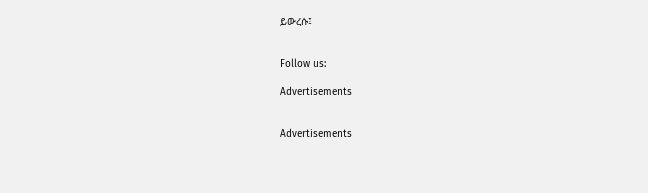ይውረሱ፤


Follow us:

Advertisements


Advertisements